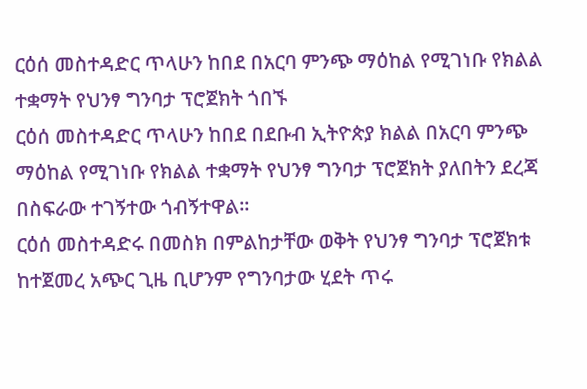ርዕሰ መስተዳድር ጥላሁን ከበደ በአርባ ምንጭ ማዕከል የሚገነቡ የክልል ተቋማት የህንፃ ግንባታ ፕሮጀክት ጎበኙ
ርዕሰ መስተዳድር ጥላሁን ከበደ በደቡብ ኢትዮጵያ ክልል በአርባ ምንጭ ማዕከል የሚገነቡ የክልል ተቋማት የህንፃ ግንባታ ፕሮጀክት ያለበትን ደረጃ በስፍራው ተገኝተው ጎብኝተዋል።
ርዕሰ መስተዳድሩ በመስክ በምልከታቸው ወቅት የህንፃ ግንባታ ፕሮጀክቱ ከተጀመረ አጭር ጊዜ ቢሆንም የግንባታው ሂደት ጥሩ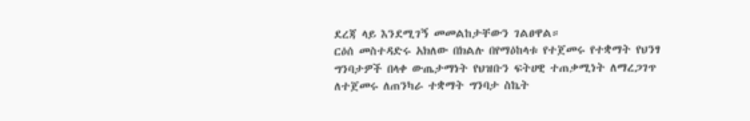ደረጃ ላይ እንደሚገኝ መመልከታቸውን ገልፀዋል።
ርዕሰ መስተዳድሩ አክለው በክልሉ በየማዕከላቱ የተጀመሩ የተቋማት የህንፃ ግንባታዎች በላቀ ውጤታማነት የህዝቡን ፍትሀዊ ተጠቃሚነት ለማረጋገጥ ለተጀመሩ ለጠንካራ ተቋማት ግንባታ ስኬት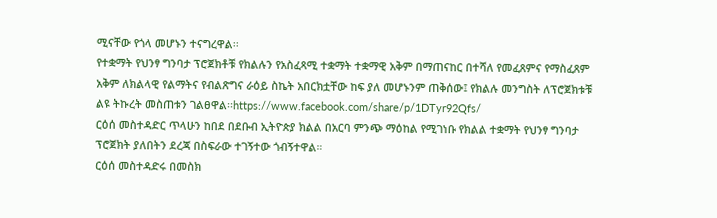ሚናቸው የጎላ መሆኑን ተናግረዋል፡፡
የተቋማት የህንፃ ግንባታ ፕሮጀክቶቹ የክልሉን የአስፈጻሚ ተቋማት ተቋማዊ አቅም በማጠናከር በተሻለ የመፈጸምና የማስፈጸም አቅም ለክልላዊ የልማትና የብልጽግና ራዕይ ስኬት አበርክቷቸው ከፍ ያለ መሆኑንም ጠቅሰው፤ የክልሉ መንግስት ለፕሮጀክቱቹ ልዩ ትኩረት መስጠቱን ገልፀዋል፡፡https://www.facebook.com/share/p/1DTyr92Qfs/
ርዕሰ መስተዳድር ጥላሁን ከበደ በደቡብ ኢትዮጵያ ክልል በአርባ ምንጭ ማዕከል የሚገነቡ የክልል ተቋማት የህንፃ ግንባታ ፕሮጀክት ያለበትን ደረጃ በስፍራው ተገኝተው ጎብኝተዋል።
ርዕሰ መስተዳድሩ በመስክ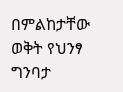በምልከታቸው ወቅት የህንፃ ግንባታ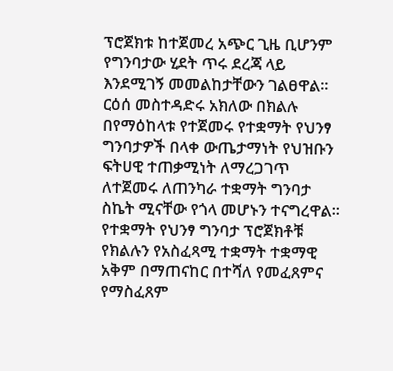ፕሮጀክቱ ከተጀመረ አጭር ጊዜ ቢሆንም የግንባታው ሂደት ጥሩ ደረጃ ላይ እንደሚገኝ መመልከታቸውን ገልፀዋል።
ርዕሰ መስተዳድሩ አክለው በክልሉ በየማዕከላቱ የተጀመሩ የተቋማት የህንፃ ግንባታዎች በላቀ ውጤታማነት የህዝቡን ፍትሀዊ ተጠቃሚነት ለማረጋገጥ ለተጀመሩ ለጠንካራ ተቋማት ግንባታ ስኬት ሚናቸው የጎላ መሆኑን ተናግረዋል፡፡
የተቋማት የህንፃ ግንባታ ፕሮጀክቶቹ የክልሉን የአስፈጻሚ ተቋማት ተቋማዊ አቅም በማጠናከር በተሻለ የመፈጸምና የማስፈጸም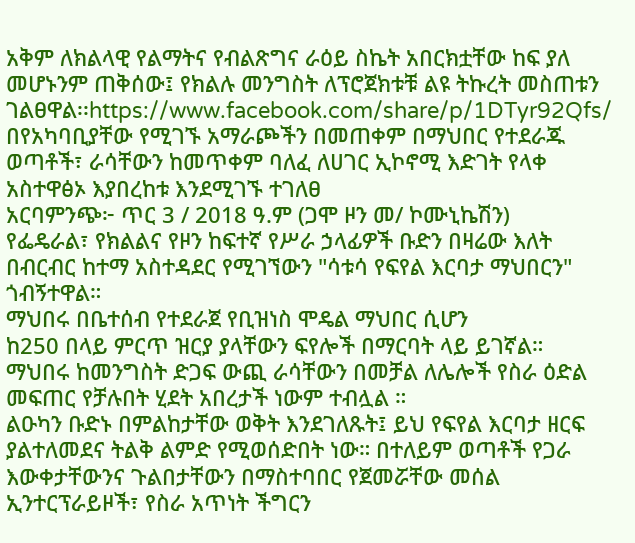አቅም ለክልላዊ የልማትና የብልጽግና ራዕይ ስኬት አበርክቷቸው ከፍ ያለ መሆኑንም ጠቅሰው፤ የክልሉ መንግስት ለፕሮጀክቱቹ ልዩ ትኩረት መስጠቱን ገልፀዋል፡፡https://www.facebook.com/share/p/1DTyr92Qfs/
በየአካባቢያቸው የሚገኙ አማራጮችን በመጠቀም በማህበር የተደራጁ ወጣቶች፣ ራሳቸውን ከመጥቀም ባለፈ ለሀገር ኢኮኖሚ እድገት የላቀ አስተዋፅኦ እያበረከቱ እንደሚገኙ ተገለፀ
አርባምንጭ፦ ጥር 3 / 2018 ዓ.ም (ጋሞ ዞን መ/ ኮሙኒኬሽን)
የፌዴራል፣ የክልልና የዞን ከፍተኛ የሥራ ኃላፊዎች ቡድን በዛሬው እለት በብርብር ከተማ አስተዳደር የሚገኘውን "ሳቱሳ የፍየል እርባታ ማህበርን" ጎብኝተዋል።
ማህበሩ በቤተሰብ የተደራጀ የቢዝነስ ሞዴል ማህበር ሲሆን
ከ250 በላይ ምርጥ ዝርያ ያላቸውን ፍየሎች በማርባት ላይ ይገኛል።
ማህበሩ ከመንግስት ድጋፍ ውጪ ራሳቸውን በመቻል ለሌሎች የስራ ዕድል መፍጠር የቻሉበት ሂደት አበረታች ነውም ተብሏል ።
ልዑካን ቡድኑ በምልከታቸው ወቅት እንደገለጹት፤ ይህ የፍየል እርባታ ዘርፍ ያልተለመደና ትልቅ ልምድ የሚወሰድበት ነው። በተለይም ወጣቶች የጋራ እውቀታቸውንና ጉልበታቸውን በማስተባበር የጀመሯቸው መሰል ኢንተርፕራይዞች፣ የስራ አጥነት ችግርን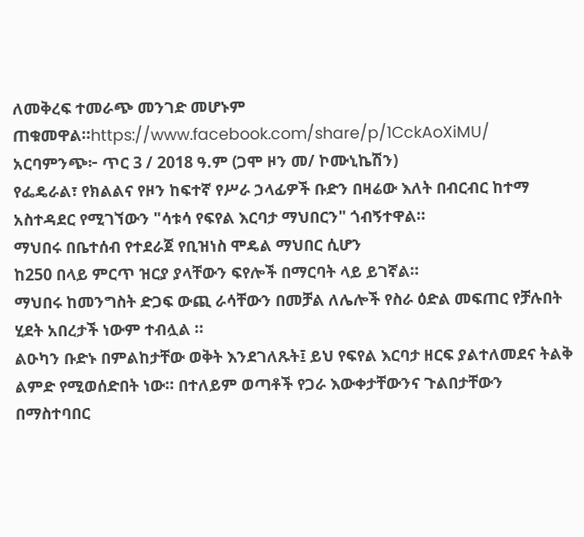ለመቅረፍ ተመራጭ መንገድ መሆኑም ጠቁመዋል።https://www.facebook.com/share/p/1CckAoXiMU/
አርባምንጭ፦ ጥር 3 / 2018 ዓ.ም (ጋሞ ዞን መ/ ኮሙኒኬሽን)
የፌዴራል፣ የክልልና የዞን ከፍተኛ የሥራ ኃላፊዎች ቡድን በዛሬው እለት በብርብር ከተማ አስተዳደር የሚገኘውን "ሳቱሳ የፍየል እርባታ ማህበርን" ጎብኝተዋል።
ማህበሩ በቤተሰብ የተደራጀ የቢዝነስ ሞዴል ማህበር ሲሆን
ከ250 በላይ ምርጥ ዝርያ ያላቸውን ፍየሎች በማርባት ላይ ይገኛል።
ማህበሩ ከመንግስት ድጋፍ ውጪ ራሳቸውን በመቻል ለሌሎች የስራ ዕድል መፍጠር የቻሉበት ሂደት አበረታች ነውም ተብሏል ።
ልዑካን ቡድኑ በምልከታቸው ወቅት እንደገለጹት፤ ይህ የፍየል እርባታ ዘርፍ ያልተለመደና ትልቅ ልምድ የሚወሰድበት ነው። በተለይም ወጣቶች የጋራ እውቀታቸውንና ጉልበታቸውን በማስተባበር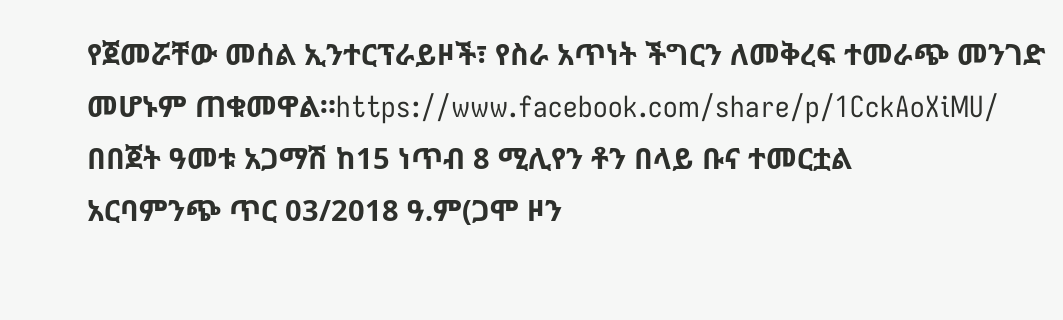የጀመሯቸው መሰል ኢንተርፕራይዞች፣ የስራ አጥነት ችግርን ለመቅረፍ ተመራጭ መንገድ መሆኑም ጠቁመዋል።https://www.facebook.com/share/p/1CckAoXiMU/
በበጀት ዓመቱ አጋማሽ ከ15 ነጥብ 8 ሚሊየን ቶን በላይ ቡና ተመርቷል
አርባምንጭ ጥር 03/2018 ዓ.ም(ጋሞ ዞን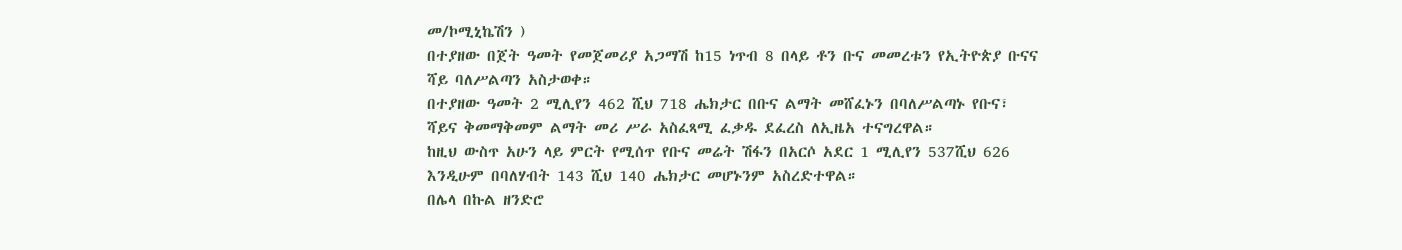መ/ኮሚኒኬሽን )
በተያዘው በጀት ዓመት የመጀመሪያ አጋማሽ ከ15 ነጥብ 8 በላይ ቶን ቡና መመረቱን የኢትዮጵያ ቡናና ሻይ ባለሥልጣን አስታወቀ።
በተያዘው ዓመት 2 ሚሊየን 462 ሺህ 718 ሔክታር በቡና ልማት መሸፈኑን በባለሥልጣኑ የቡና፣ ሻይና ቅመማቅመም ልማት መሪ ሥራ አስፈጻሚ ፈቃዱ ደፈረስ ለኢዜአ ተናግረዋል።
ከዚህ ውስጥ አሁን ላይ ምርት የሚሰጥ የቡና መሬት ሽፋን በአርሶ አደር 1 ሚሊየን 537ሺህ 626 እንዲሁም በባለሃብት 143 ሺህ 140 ሔክታር መሆኑንም አስረድተዋል።
በሌላ በኩል ዘንድሮ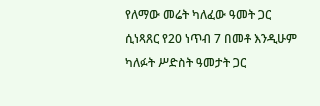የለማው መሬት ካለፈው ዓመት ጋር ሲነጻጸር የ20 ነጥብ 7 በመቶ እንዲሁም ካለፉት ሥድስት ዓመታት ጋር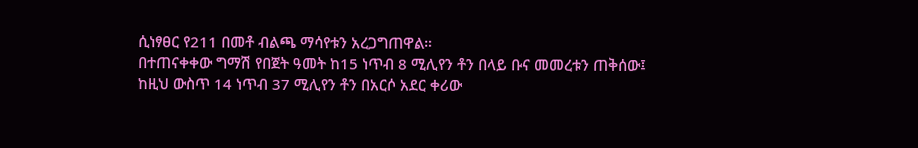ሲነፃፀር የ211 በመቶ ብልጫ ማሳየቱን አረጋግጠዋል።
በተጠናቀቀው ግማሽ የበጀት ዓመት ከ15 ነጥብ 8 ሚሊየን ቶን በላይ ቡና መመረቱን ጠቅሰው፤ ከዚህ ውስጥ 14 ነጥብ 37 ሚሊየን ቶን በአርሶ አደር ቀሪው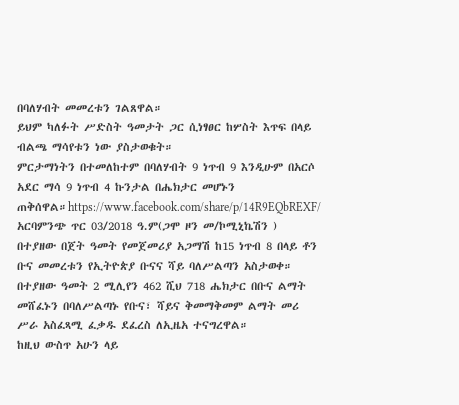በባለሃብት መመረቱን ገልጸዋል።
ይህም ካለፉት ሥድስት ዓመታት ጋር ሲነፃፀር ከሦስት እጥፍ በላይ ብልጫ ማሳየቱን ነው ያስታወቁት።
ምርታማነትን በተመለከተም በባለሃብት 9 ነጥብ 9 እንዲሁም በአርሶ አደር ማሳ 9 ነጥብ 4 ኩንታል በሔክታር መሆኑን ጠቅሰዋል።https://www.facebook.com/share/p/14R9EQbREXF/
አርባምንጭ ጥር 03/2018 ዓ.ም(ጋሞ ዞን መ/ኮሚኒኬሽን )
በተያዘው በጀት ዓመት የመጀመሪያ አጋማሽ ከ15 ነጥብ 8 በላይ ቶን ቡና መመረቱን የኢትዮጵያ ቡናና ሻይ ባለሥልጣን አስታወቀ።
በተያዘው ዓመት 2 ሚሊየን 462 ሺህ 718 ሔክታር በቡና ልማት መሸፈኑን በባለሥልጣኑ የቡና፣ ሻይና ቅመማቅመም ልማት መሪ ሥራ አስፈጻሚ ፈቃዱ ደፈረስ ለኢዜአ ተናግረዋል።
ከዚህ ውስጥ አሁን ላይ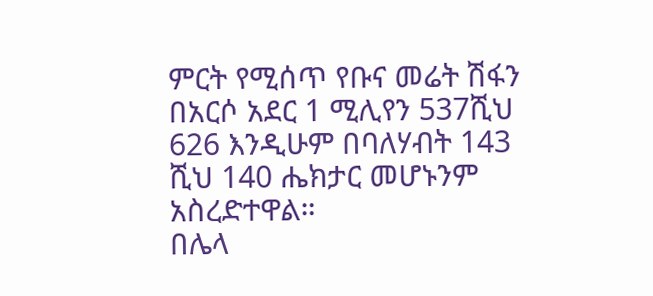ምርት የሚሰጥ የቡና መሬት ሽፋን በአርሶ አደር 1 ሚሊየን 537ሺህ 626 እንዲሁም በባለሃብት 143 ሺህ 140 ሔክታር መሆኑንም አስረድተዋል።
በሌላ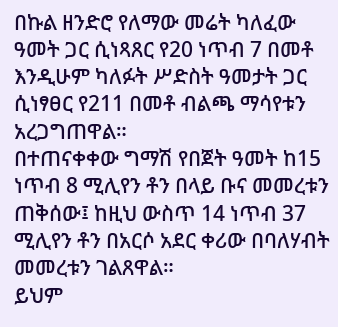በኩል ዘንድሮ የለማው መሬት ካለፈው ዓመት ጋር ሲነጻጸር የ20 ነጥብ 7 በመቶ እንዲሁም ካለፉት ሥድስት ዓመታት ጋር ሲነፃፀር የ211 በመቶ ብልጫ ማሳየቱን አረጋግጠዋል።
በተጠናቀቀው ግማሽ የበጀት ዓመት ከ15 ነጥብ 8 ሚሊየን ቶን በላይ ቡና መመረቱን ጠቅሰው፤ ከዚህ ውስጥ 14 ነጥብ 37 ሚሊየን ቶን በአርሶ አደር ቀሪው በባለሃብት መመረቱን ገልጸዋል።
ይህም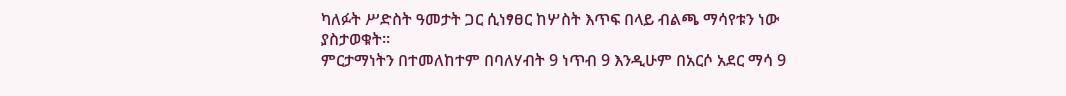ካለፉት ሥድስት ዓመታት ጋር ሲነፃፀር ከሦስት እጥፍ በላይ ብልጫ ማሳየቱን ነው ያስታወቁት።
ምርታማነትን በተመለከተም በባለሃብት 9 ነጥብ 9 እንዲሁም በአርሶ አደር ማሳ 9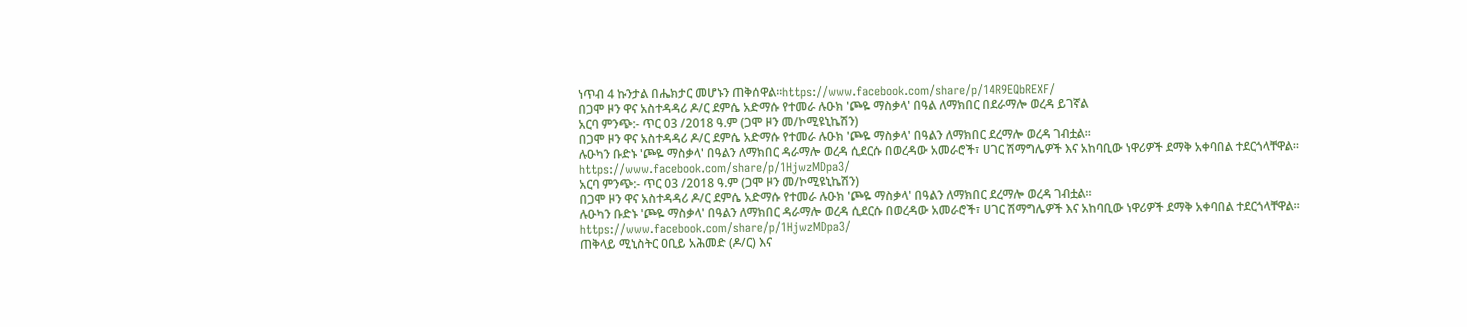ነጥብ 4 ኩንታል በሔክታር መሆኑን ጠቅሰዋል።https://www.facebook.com/share/p/14R9EQbREXF/
በጋሞ ዞን ዋና አስተዳዳሪ ዶ/ር ደምሴ አድማሱ የተመራ ሉዑክ 'ጮዬ ማስቃላ' በዓል ለማክበር በደራማሎ ወረዳ ይገኛል
አርባ ምንጭ:- ጥር 03 /2018 ዓ.ም (ጋሞ ዞን መ/ኮሚዩኒኬሽን)
በጋሞ ዞን ዋና አስተዳዳሪ ዶ/ር ደምሴ አድማሱ የተመራ ሉዑክ 'ጮዬ ማስቃላ' በዓልን ለማክበር ደረማሎ ወረዳ ገብቷል።
ሉዑካን ቡድኑ 'ጮዬ ማስቃላ' በዓልን ለማክበር ዳራማሎ ወረዳ ሲደርሱ በወረዳው አመራሮች፣ ሀገር ሽማግሌዎች እና አከባቢው ነዋሪዎች ደማቅ አቀባበል ተደርጎላቸዋል።
https://www.facebook.com/share/p/1HjwzMDpa3/
አርባ ምንጭ:- ጥር 03 /2018 ዓ.ም (ጋሞ ዞን መ/ኮሚዩኒኬሽን)
በጋሞ ዞን ዋና አስተዳዳሪ ዶ/ር ደምሴ አድማሱ የተመራ ሉዑክ 'ጮዬ ማስቃላ' በዓልን ለማክበር ደረማሎ ወረዳ ገብቷል።
ሉዑካን ቡድኑ 'ጮዬ ማስቃላ' በዓልን ለማክበር ዳራማሎ ወረዳ ሲደርሱ በወረዳው አመራሮች፣ ሀገር ሽማግሌዎች እና አከባቢው ነዋሪዎች ደማቅ አቀባበል ተደርጎላቸዋል።
https://www.facebook.com/share/p/1HjwzMDpa3/
ጠቅላይ ሚኒስትር ዐቢይ አሕመድ (ዶ/ር) እና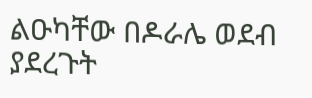ልዑካቸው በዶራሌ ወደብ ያደረጉት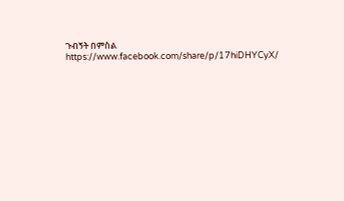ጉብኝት በምስል
https://www.facebook.com/share/p/17hiDHYCyX/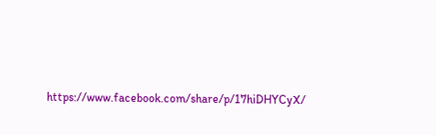https://www.facebook.com/share/p/17hiDHYCyX/